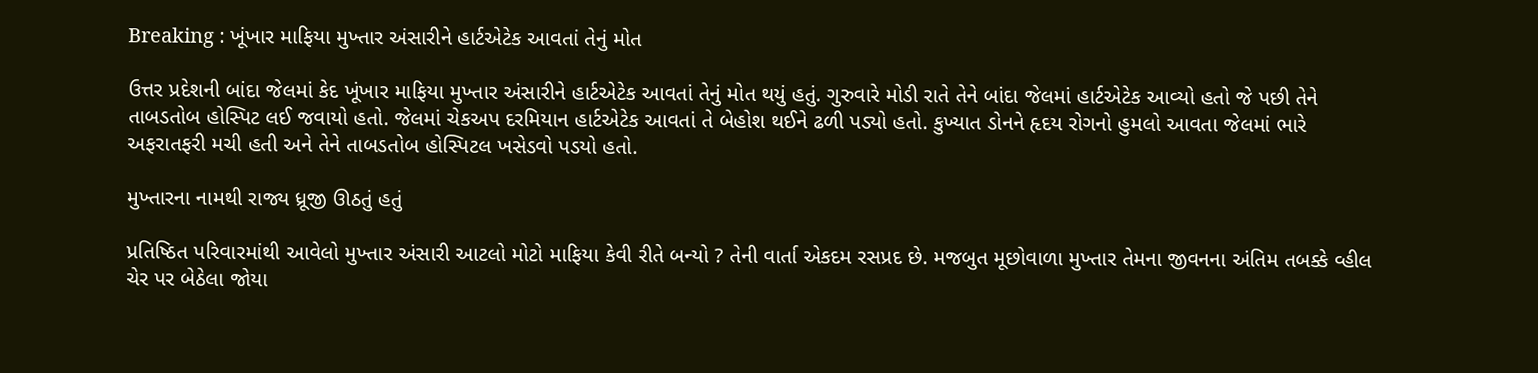Breaking : ખૂંખાર માફિયા મુખ્તાર અંસારીને હાર્ટએટેક આવતાં તેનું મોત

ઉત્તર પ્રદેશની બાંદા જેલમાં કેદ ખૂંખાર માફિયા મુખ્તાર અંસારીને હાર્ટએટેક આવતાં તેનું મોત થયું હતું. ગુરુવારે મોડી રાતે તેને બાંદા જેલમાં હાર્ટએટેક આવ્યો હતો જે પછી તેને તાબડતોબ હોસ્પિટ લઈ જવાયો હતો. જેલમાં ચેકઅપ દરમિયાન હાર્ટએટેક આવતાં તે બેહોશ થઈને ઢળી પડ્યો હતો. કુખ્યાત ડોનને હૃદય રોગનો હુમલો આવતા જેલમાં ભારે અફરાતફરી મચી હતી અને તેને તાબડતોબ હોસ્પિટલ ખસેડવો પડયો હતો.

મુખ્તારના નામથી રાજ્ય ધ્રૂજી ઊઠતું હતું

પ્રતિષ્ઠિત પરિવારમાંથી આવેલો મુખ્તાર અંસારી આટલો મોટો માફિયા કેવી રીતે બન્યો ? તેની વાર્તા એકદમ રસપ્રદ છે. મજબુત મૂછોવાળા મુખ્તાર તેમના જીવનના અંતિમ તબક્કે વ્હીલ ચેર પર બેઠેલા જોયા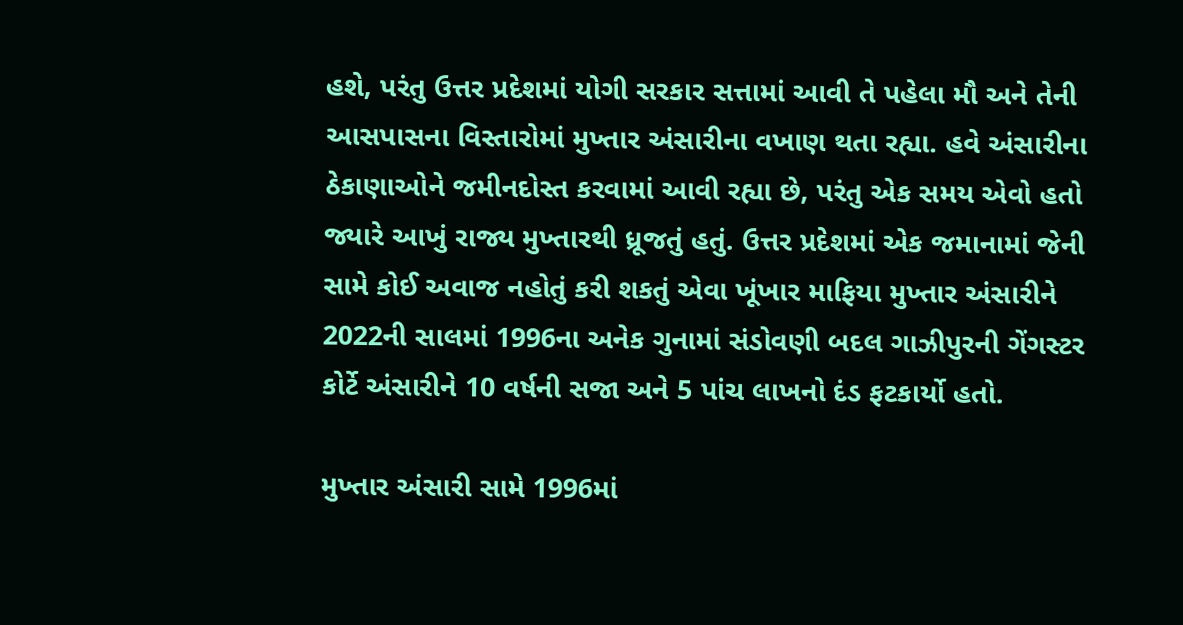હશે, પરંતુ ઉત્તર પ્રદેશમાં યોગી સરકાર સત્તામાં આવી તે પહેલા મૌ અને તેની આસપાસના વિસ્તારોમાં મુખ્તાર અંસારીના વખાણ થતા રહ્યા. હવે અંસારીના ઠેકાણાઓને જમીનદોસ્ત કરવામાં આવી રહ્યા છે, પરંતુ એક સમય એવો હતો જ્યારે આખું રાજ્ય મુખ્તારથી ધ્રૂજતું હતું. ઉત્તર પ્રદેશમાં એક જમાનામાં જેની સામે કોઈ અવાજ નહોતું કરી શકતું એવા ખૂંખાર માફિયા મુખ્તાર અંસારીને 2022ની સાલમાં 1996ના અનેક ગુનામાં સંડોવણી બદલ ગાઝીપુરની ગેંગસ્ટર કોર્ટે અંસારીને 10 વર્ષની સજા અને 5 પાંચ લાખનો દંડ ફટકાર્યો હતો.

મુખ્તાર અંસારી સામે 1996માં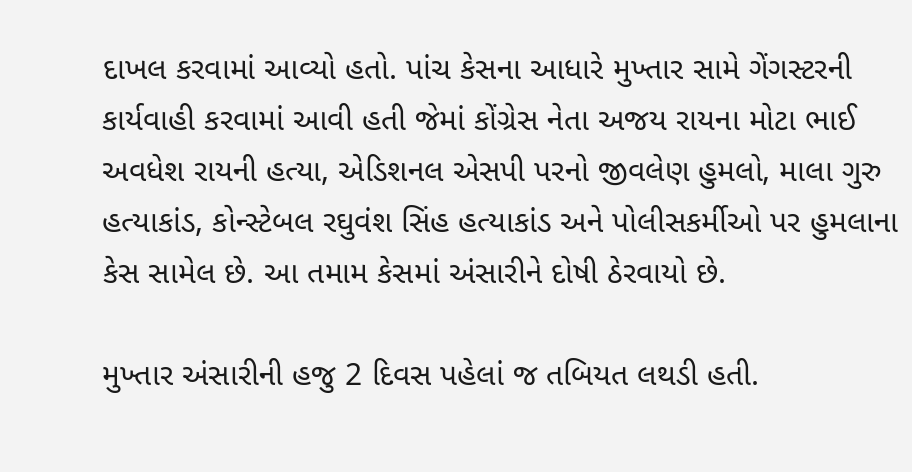દાખલ કરવામાં આવ્યો હતો. પાંચ કેસના આધારે મુખ્તાર સામે ગેંગસ્ટરની કાર્યવાહી કરવામાં આવી હતી જેમાં કોંગ્રેસ નેતા અજય રાયના મોટા ભાઈ અવધેશ રાયની હત્યા, એડિશનલ એસપી પરનો જીવલેણ હુમલો, માલા ગુરુ હત્યાકાંડ, કોન્સ્ટેબલ રઘુવંશ સિંહ હત્યાકાંડ અને પોલીસકર્મીઓ પર હુમલાના કેસ સામેલ છે. આ તમામ કેસમાં અંસારીને દોષી ઠેરવાયો છે.

મુખ્તાર અંસારીની હજુ 2 દિવસ પહેલાં જ તબિયત લથડી હતી.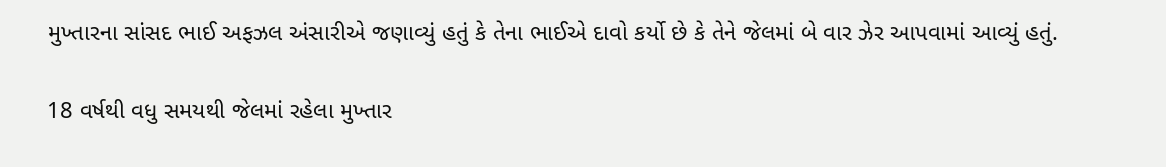મુખ્તારના સાંસદ ભાઈ અફઝલ અંસારીએ જણાવ્યું હતું કે તેના ભાઈએ દાવો કર્યો છે કે તેને જેલમાં બે વાર ઝેર આપવામાં આવ્યું હતું.

18 વર્ષથી વધુ સમયથી જેલમાં રહેલા મુખ્તાર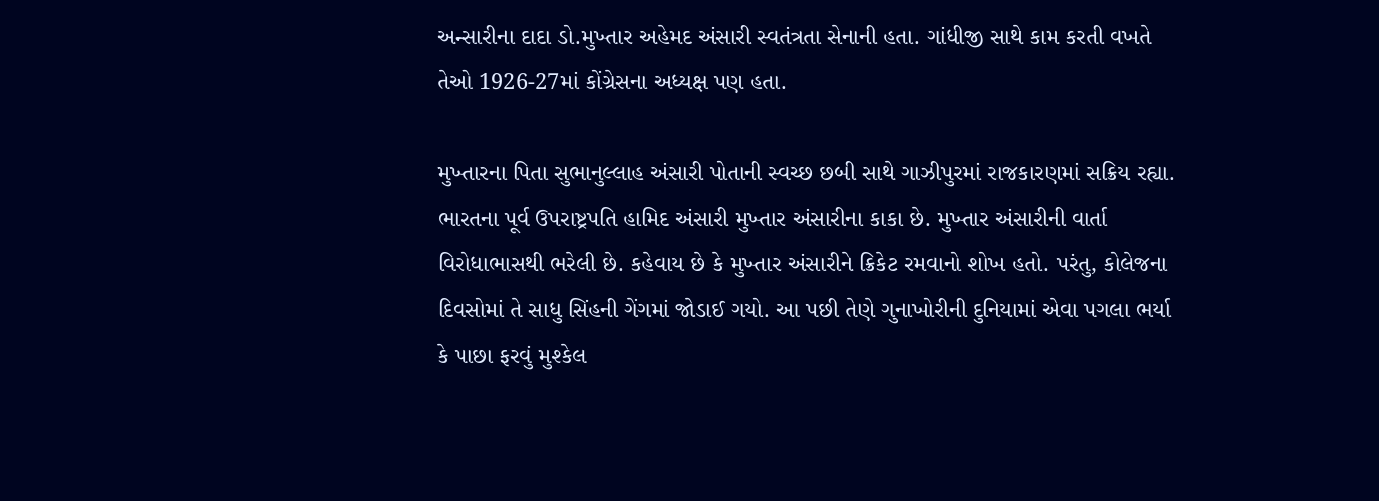અન્સારીના દાદા ડો.મુખ્તાર અહેમદ અંસારી સ્વતંત્રતા સેનાની હતા. ગાંધીજી સાથે કામ કરતી વખતે તેઓ 1926-27માં કોંગ્રેસના અધ્યક્ષ પણ હતા.

મુખ્તારના પિતા સુભાનુલ્લાહ અંસારી પોતાની સ્વચ્છ છબી સાથે ગાઝીપુરમાં રાજકારણમાં સક્રિય રહ્યા. ભારતના પૂર્વ ઉપરાષ્ટ્રપતિ હામિદ અંસારી મુખ્તાર અંસારીના કાકા છે. મુખ્તાર અંસારીની વાર્તા વિરોધાભાસથી ભરેલી છે. કહેવાય છે કે મુખ્તાર અંસારીને ક્રિકેટ રમવાનો શોખ હતો. પરંતુ, કોલેજના દિવસોમાં તે સાધુ સિંહની ગેંગમાં જોડાઈ ગયો. આ પછી તેણે ગુનાખોરીની દુનિયામાં એવા પગલા ભર્યા કે પાછા ફરવું મુશ્કેલ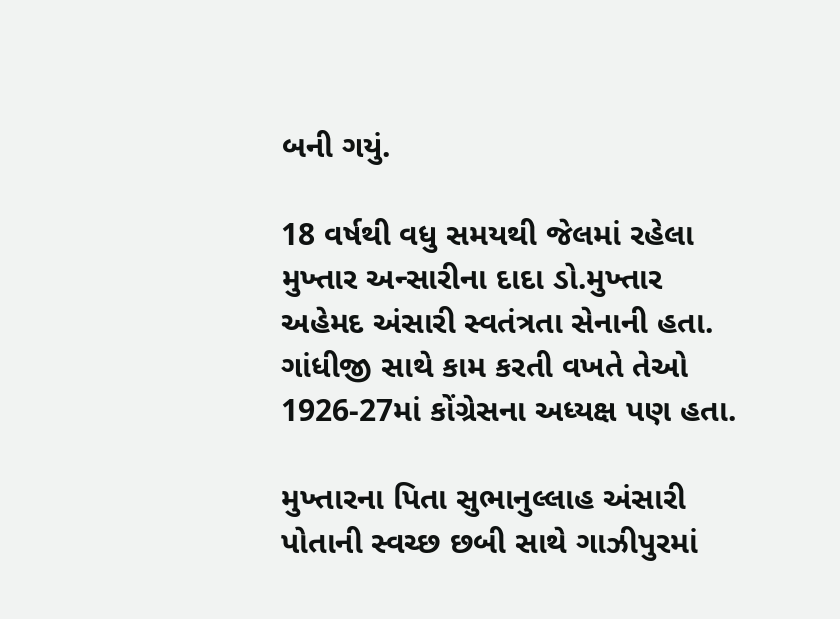બની ગયું.

18 વર્ષથી વધુ સમયથી જેલમાં રહેલા મુખ્તાર અન્સારીના દાદા ડો.મુખ્તાર અહેમદ અંસારી સ્વતંત્રતા સેનાની હતા. ગાંધીજી સાથે કામ કરતી વખતે તેઓ 1926-27માં કોંગ્રેસના અધ્યક્ષ પણ હતા.

મુખ્તારના પિતા સુભાનુલ્લાહ અંસારી પોતાની સ્વચ્છ છબી સાથે ગાઝીપુરમાં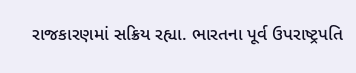રાજકારણમાં સક્રિય રહ્યા. ભારતના પૂર્વ ઉપરાષ્ટ્રપતિ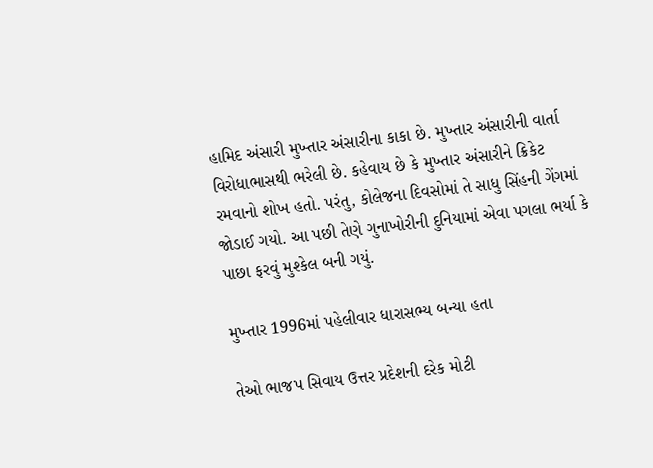હામિદ અંસારી મુખ્તાર અંસારીના કાકા છે. મુખ્તાર અંસારીની વાર્તા વિરોધાભાસથી ભરેલી છે. કહેવાય છે કે મુખ્તાર અંસારીને ક્રિકેટ રમવાનો શોખ હતો. પરંતુ, કોલેજના દિવસોમાં તે સાધુ સિંહની ગેંગમાં જોડાઈ ગયો. આ પછી તેણે ગુનાખોરીની દુનિયામાં એવા પગલા ભર્યા કે પાછા ફરવું મુશ્કેલ બની ગયું.

મુખ્તાર 1996માં પહેલીવાર ધારાસભ્ય બન્યા હતા

તેઓ ભાજપ સિવાય ઉત્તર પ્રદેશની દરેક મોટી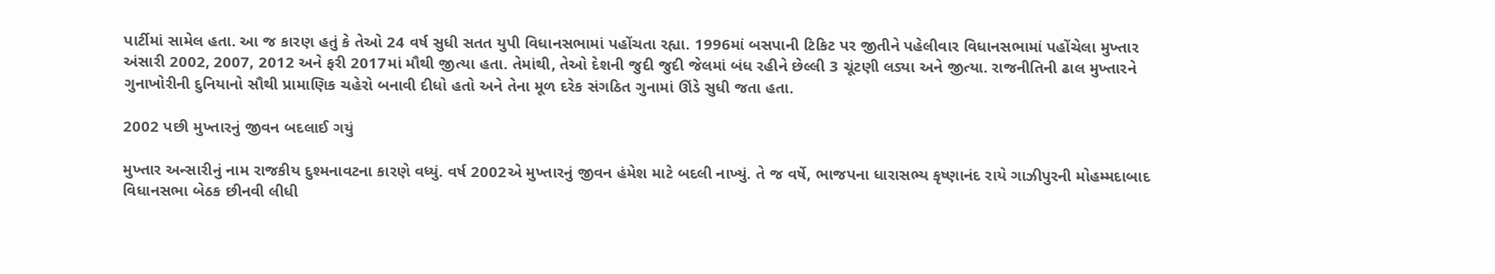પાર્ટીમાં સામેલ હતા. આ જ કારણ હતું કે તેઓ 24 વર્ષ સુધી સતત યુપી વિધાનસભામાં પહોંચતા રહ્યા. 1996માં બસપાની ટિકિટ પર જીતીને પહેલીવાર વિધાનસભામાં પહોંચેલા મુખ્તાર અંસારી 2002, 2007, 2012 અને ફરી 2017માં મૌથી જીત્યા હતા. તેમાંથી, તેઓ દેશની જુદી જુદી જેલમાં બંધ રહીને છેલ્લી 3 ચૂંટણી લડ્યા અને જીત્યા. રાજનીતિની ઢાલ મુખ્તારને ગુનાખોરીની દુનિયાનો સૌથી પ્રામાણિક ચહેરો બનાવી દીધો હતો અને તેના મૂળ દરેક સંગઠિત ગુનામાં ઊંડે સુધી જતા હતા.

2002 પછી મુખ્તારનું જીવન બદલાઈ ગયું

મુખ્તાર અન્સારીનું નામ રાજકીય દુશ્મનાવટના કારણે વધ્યું. વર્ષ 2002એ મુખ્તારનું જીવન હંમેશ માટે બદલી નાખ્યું. તે જ વર્ષે, ભાજપના ધારાસભ્ય કૃષ્ણાનંદ રાયે ગાઝીપુરની મોહમ્મદાબાદ વિધાનસભા બેઠક છીનવી લીધી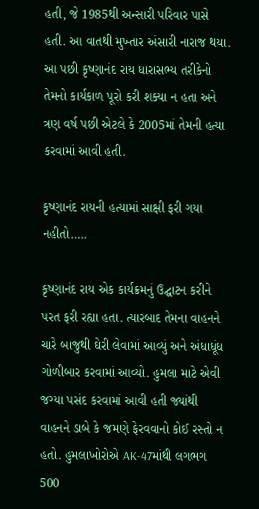હતી, જે 1985થી અન્સારી પરિવાર પાસે હતી. આ વાતથી મુખ્તાર અંસારી નારાજ થયા. આ પછી કૃષ્ણાનંદ રાય ધારાસભ્ય તરીકેનો તેમનો કાર્યકાળ પૂરો કરી શક્યા ન હતા અને ત્રણ વર્ષ પછી એટલે કે 2005માં તેમની હત્યા કરવામાં આવી હતી.

કૃષ્ણાનંદ રાયની હત્યામાં સાક્ષી ફરી ગયા નહીતો…..

કૃષ્ણાનંદ રાય એક કાર્યક્રમનું ઉદ્ઘાટન કરીને પરત ફરી રહ્યા હતા. ત્યારબાદ તેમના વાહનને ચારે બાજુથી ઘેરી લેવામાં આવ્યું અને અંધાધૂંધ ગોળીબાર કરવામાં આવ્યો. હુમલા માટે એવી જગ્યા પસંદ કરવામાં આવી હતી જ્યાંથી વાહનને ડાબે કે જમણે ફેરવવાનો કોઈ રસ્તો ન હતો. હુમલાખોરોએ AK-47માંથી લગભગ 500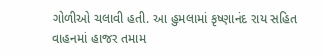ગોળીઓ ચલાવી હતી. આ હુમલામાં કૃષ્ણાનંદ રાય સહિત વાહનમાં હાજર તમામ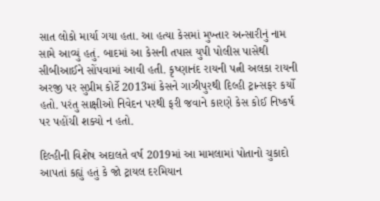સાત લોકો માર્યા ગયા હતા. આ હત્યા કેસમાં મુખ્તાર અન્સારીનું નામ સામે આવ્યું હતું. બાદમાં આ કેસની તપાસ યુપી પોલીસ પાસેથી સીબીઆઈને સોંપવામાં આવી હતી. કૃષ્ણાનંદ રાયની પત્ની અલકા રાયની અરજી પર સુપ્રીમ કોર્ટે 2013માં કેસને ગાઝીપુરથી દિલ્હી ટ્રાન્સફર કર્યો હતો. પરંતુ સાક્ષીઓ નિવેદન પરથી ફરી જવાને કારણે કેસ કોઈ નિષ્કર્ષ પર પહોંચી શક્યો ન હતો.

દિલ્હીની વિશેષ અદાલતે વર્ષ 2019માં આ મામલામાં પોતાનો ચુકાદો આપતાં કહ્યું હતું કે જો ટ્રાયલ દરમિયાન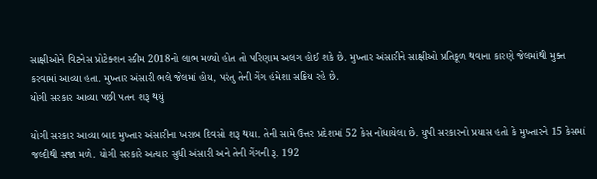સાક્ષીઓને વિટનેસ પ્રોટેક્શન સ્કીમ 2018નો લાભ મળ્યો હોત તો પરિણામ અલગ હોઈ શકે છે. મુખ્તાર અંસારીને સાક્ષીઓ પ્રતિકૂળ થવાના કારણે જેલમાંથી મુક્ત કરવામાં આવ્યા હતા. મુખ્તાર અંસારી ભલે જેલમાં હોય, પરંતુ તેની ગેંગ હંમેશા સક્રિય રહે છે.
યોગી સરકાર આવ્યા પછી પતન શરૂ થયું

યોગી સરકાર આવ્યા બાદ મુખ્તાર અંસારીના ખરાબ દિવસો શરૂ થયા. તેની સામે ઉત્તર પ્રદેશમાં 52 કેસ નોંધાયેલા છે. યુપી સરકારનો પ્રયાસ હતો કે મુખ્તારને 15 કેસમાં જલ્દીથી સજા મળે. યોગી સરકારે અત્યાર સુધી અંસારી અને તેની ગેંગની રૂ. 192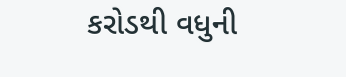કરોડથી વધુની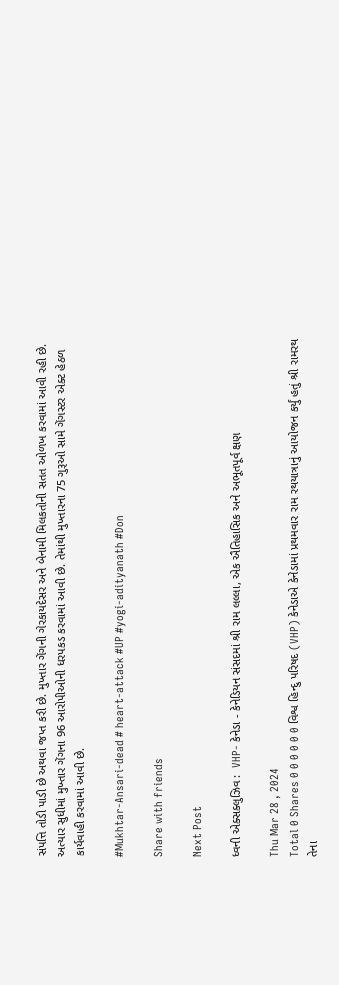સંપત્તિ તોડી પાડી છે અથવા જપ્ત કરી છે. મુખ્તાર ગેંગની ગેરકાયદેસર અને બેનામી મિલકતોની સતત ઓળખ કરવામાં આવી રહી છે. અત્યાર સુધીમાં મુખ્તાર ગેંગના 96 આરોપીઓની ધરપકડ કરવામાં આવી છે. તેમાંથી મુખ્તારના 75 ગુરૂઓ સામે ગેંગસ્ટર એક્ટ હેઠળ કાર્યવાહી કરવામાં આવી છે.

#Mukhtar-Ansari-dead # heart-attack #UP #yogi-adityanath #Don

Share with friends

Next Post

ધ્વની એક્સક્લુઝિવ :  VHP- કેનેડા - કેનેડિયન સંસદમાં શ્રી રામ લલ્લા, એક ઐતિહાસિક અને અભૂતપૂર્વ ક્ષણ

Thu Mar 28 , 2024
Total 0 Shares 0 0 0 0 0 0 વિશ્વ હિન્દુ પરિષદ (VHP) કેનેડાએ કેનેડામાં પ્રથમવાર રામ રથયાત્રાનું આયોજન કર્યું હતું શ્રી રામરથ તેના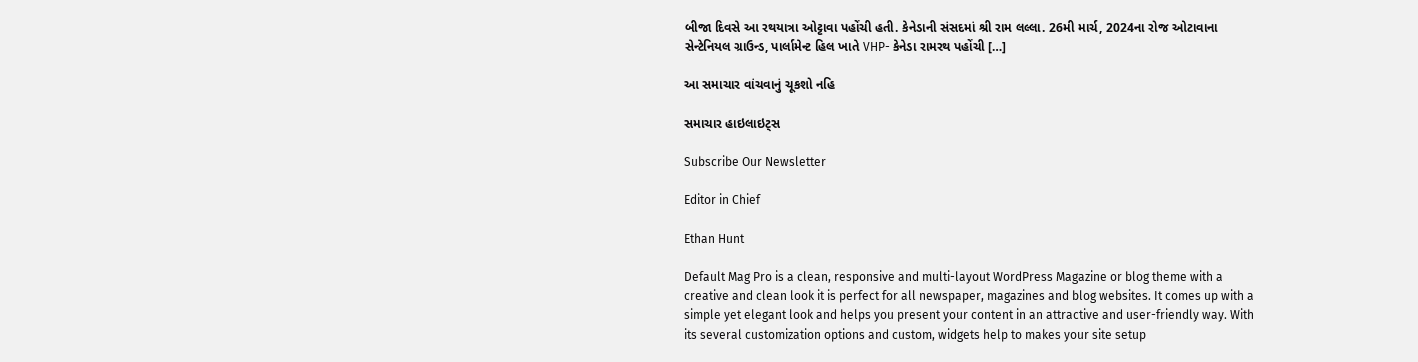બીજા દિવસે આ રથયાત્રા ઓટ્ટાવા પહોંચી હતી. કેનેડાની સંસદમાં શ્રી રામ લલ્લા. 26મી માર્ચ, 2024ના રોજ ઓટાવાના સેન્ટેનિયલ ગ્રાઉન્ડ, પાર્લામેન્ટ હિલ ખાતે VHP- કેનેડા રામરથ પહોંચી […]

આ સમાચાર વાંચવાનું ચૂકશો નહિ

સમાચાર હાઇલાઇટ્સ

Subscribe Our Newsletter

Editor in Chief

Ethan Hunt

Default Mag Pro is a clean, responsive and multi-layout WordPress Magazine or blog theme with a creative and clean look it is perfect for all newspaper, magazines and blog websites. It comes up with a simple yet elegant look and helps you present your content in an attractive and user-friendly way. With its several customization options and custom, widgets help to makes your site setup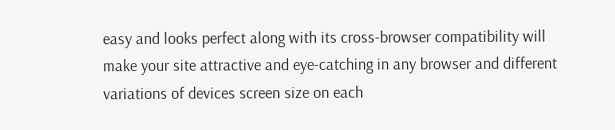easy and looks perfect along with its cross-browser compatibility will make your site attractive and eye-catching in any browser and different variations of devices screen size on each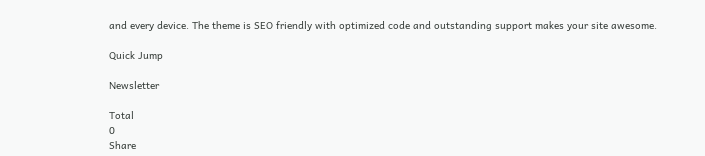and every device. The theme is SEO friendly with optimized code and outstanding support makes your site awesome.

Quick Jump

Newsletter

Total
0
Share